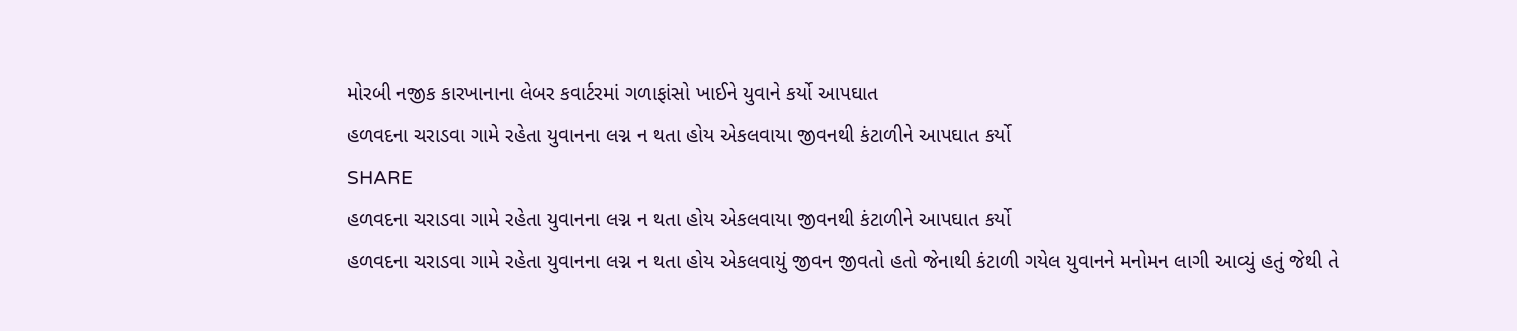મોરબી નજીક કારખાનાના લેબર કવાર્ટરમાં ગળાફાંસો ખાઈને યુવાને કર્યો આપઘાત
હળવદના ચરાડવા ગામે રહેતા યુવાનના લગ્ન ન થતા હોય એકલવાયા જીવનથી કંટાળીને આપઘાત કર્યો
SHARE
હળવદના ચરાડવા ગામે રહેતા યુવાનના લગ્ન ન થતા હોય એકલવાયા જીવનથી કંટાળીને આપઘાત કર્યો
હળવદના ચરાડવા ગામે રહેતા યુવાનના લગ્ન ન થતા હોય એકલવાયું જીવન જીવતો હતો જેનાથી કંટાળી ગયેલ યુવાનને મનોમન લાગી આવ્યું હતું જેથી તે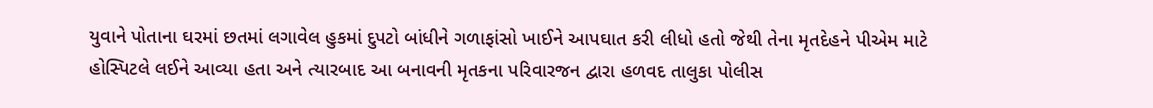યુવાને પોતાના ઘરમાં છતમાં લગાવેલ હુકમાં દુપટો બાંધીને ગળાફાંસો ખાઈને આપઘાત કરી લીધો હતો જેથી તેના મૃતદેહને પીએમ માટે હોસ્પિટલે લઈને આવ્યા હતા અને ત્યારબાદ આ બનાવની મૃતકના પરિવારજન દ્વારા હળવદ તાલુકા પોલીસ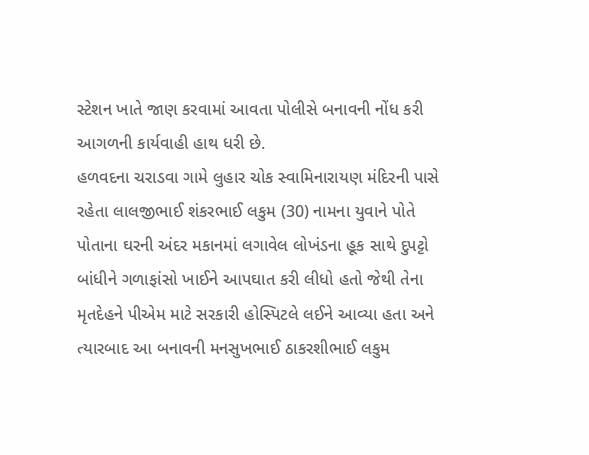સ્ટેશન ખાતે જાણ કરવામાં આવતા પોલીસે બનાવની નોંધ કરી આગળની કાર્યવાહી હાથ ધરી છે.
હળવદના ચરાડવા ગામે લુહાર ચોક સ્વામિનારાયણ મંદિરની પાસે રહેતા લાલજીભાઈ શંકરભાઈ લકુમ (30) નામના યુવાને પોતે પોતાના ઘરની અંદર મકાનમાં લગાવેલ લોખંડના હૂક સાથે દુપટ્ટો બાંધીને ગળાફાંસો ખાઈને આપઘાત કરી લીધો હતો જેથી તેના મૃતદેહને પીએમ માટે સરકારી હોસ્પિટલે લઈને આવ્યા હતા અને ત્યારબાદ આ બનાવની મનસુખભાઈ ઠાકરશીભાઈ લકુમ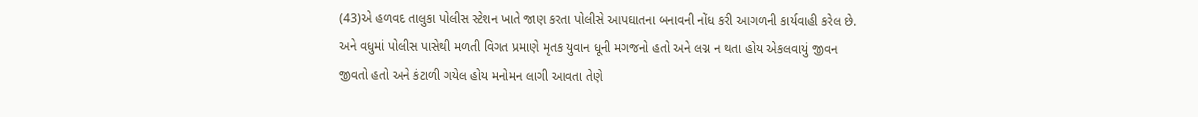(43)એ હળવદ તાલુકા પોલીસ સ્ટેશન ખાતે જાણ કરતા પોલીસે આપઘાતના બનાવની નોંધ કરી આગળની કાર્યવાહી કરેલ છે. અને વધુમાં પોલીસ પાસેથી મળતી વિગત પ્રમાણે મૃતક યુવાન ધૂની મગજનો હતો અને લગ્ન ન થતા હોય એકલવાયું જીવન જીવતો હતો અને કંટાળી ગયેલ હોય મનોમન લાગી આવતા તેણે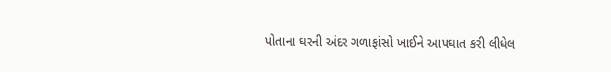પોતાના ઘરની અંદર ગળાફાંસો ખાઈને આપઘાત કરી લીધેલ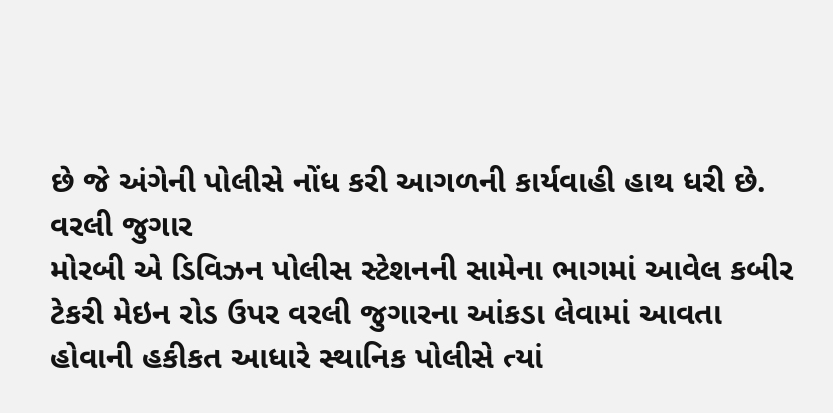છે જે અંગેની પોલીસે નોંધ કરી આગળની કાર્યવાહી હાથ ધરી છે.
વરલી જુગાર
મોરબી એ ડિવિઝન પોલીસ સ્ટેશનની સામેના ભાગમાં આવેલ કબીર ટેકરી મેઇન રોડ ઉપર વરલી જુગારના આંકડા લેવામાં આવતા હોવાની હકીકત આધારે સ્થાનિક પોલીસે ત્યાં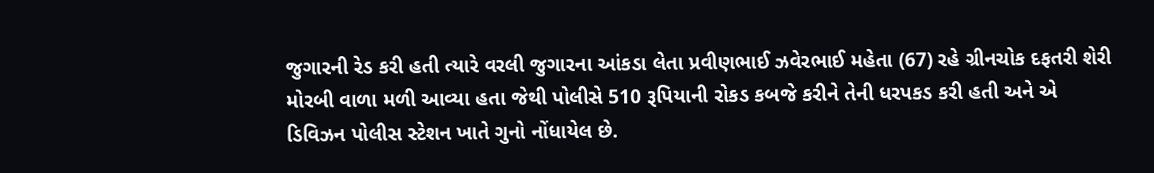જુગારની રેડ કરી હતી ત્યારે વરલી જુગારના આંકડા લેતા પ્રવીણભાઈ ઝવેરભાઈ મહેતા (67) રહે ગ્રીનચોક દફતરી શેરી મોરબી વાળા મળી આવ્યા હતા જેથી પોલીસે 510 રૂપિયાની રોકડ કબજે કરીને તેની ધરપકડ કરી હતી અને એ ડિવિઝન પોલીસ સ્ટેશન ખાતે ગુનો નોંધાયેલ છે.